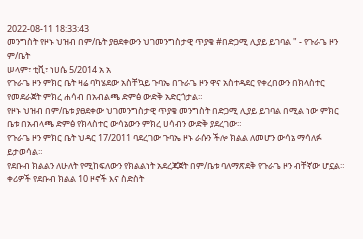2022-08-11 18:33:43
መንግስት የዞኑ ህዝብ በም/ቤት ያፀደቀውን ህገመንግስታዊ ጥያቄ #በድጋሚ ሊያይ ይገባል " - የጉራጌ ዞን ም/ቤት
ሠላም፣ ቲቪ፣ ነሀሴ 5/2014 አ አ
የጉራጌ ዞን ምክር ቤት ዛሬ ባካሄደው አስቸኳይ ጉባኤ በጉራጌ ዞን ዋና አስተዳደር የቀረበውን በክላስተር የመደራጀት ምክረ ሐሳብ በአብልጫ ድምፅ ውድቅ አድርጎታል።
የዞኑ ህዝብ በም/ቤቱ ያፀደቀው ህገመንግስታዊ ጥያቄ መንግስት በድጋሚ ሊያይ ይገባል በሚል ነው ምክር ቤቱ በአብላጫ ድምፅ የክላስተር ውሳኔውን ምክረ ሀሳብን ውድቅ ያደረገው።
የጉራጌ ዞን ምክር ቤት ህዳር 17/2011 ባደረገው ጉባኤ ዞኑ ራሱን ችሎ ክልል ለመሆን ውሳኔ ማሳለፉ ይታወሳል።
የደቡብ ክልልን ለሁለት የሚከፍለውን የክልልነት አደረጃጀት በም/ቤቱ ባለማጽደቅ የጉራጌ ዞን ብቸኛው ሆኗል።
ቀሪዎች የደቡብ ክልል 10 ዞኖች እና ስድስት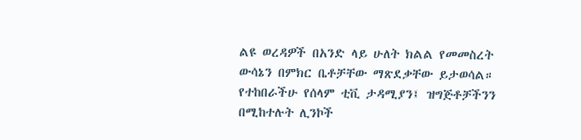ልዩ ወረዳዎች በአንድ ላይ ሁለት ክልል የመመስረት ውሳኔን በምክር ቤቶቻቸው ማጽደቃቸው ይታወሳል።
የተከበራችሁ የሰላም ቲቪ ታዳሚያን፤ ዝግጅቶቻችንን በሚከተሉት ሊንኮች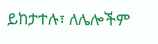ይከታተሉ፣ ለሌሎችም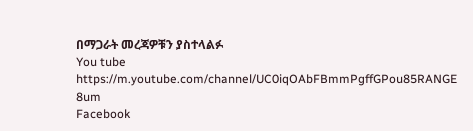በማጋራት መረጃዎቹን ያስተላልፉ
You tube https://m.youtube.com/channel/UC0iqOAbFBmmPgffGPou85RANGE 8um
Facebook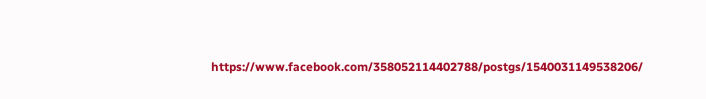https://www.facebook.com/358052114402788/postgs/1540031149538206/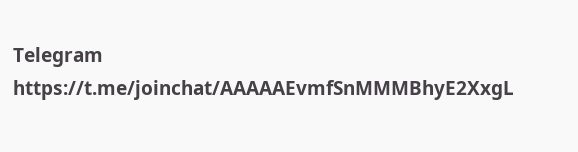Telegram
https://t.me/joinchat/AAAAAEvmfSnMMMBhyE2XxgL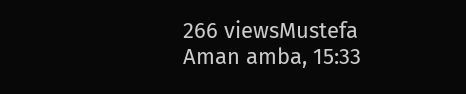266 viewsMustefa Aman amba, 15:33